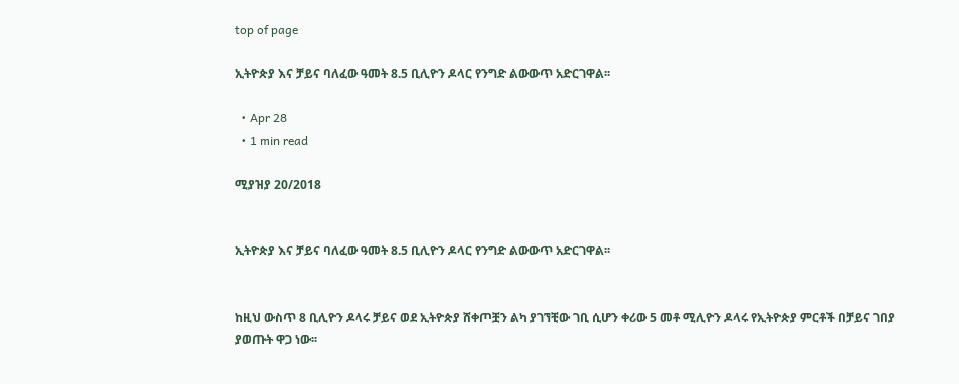top of page

ኢትዮጵያ እና ቻይና ባለፈው ዓመት 8.5 ቢሊዮን ዶላር የንግድ ልውውጥ አድርገዋል፡፡

  • Apr 28
  • 1 min read

ሚያዝያ 20/2018


ኢትዮጵያ እና ቻይና ባለፈው ዓመት 8.5 ቢሊዮን ዶላር የንግድ ልውውጥ አድርገዋል፡፡


ከዚህ ውስጥ 8 ቢሊዮን ዶላሩ ቻይና ወደ ኢትዮጵያ ሸቀጦቿን ልካ ያገኘቺው ገቢ ሲሆን ቀሪው 5 መቶ ሚሊዮን ዶላሩ የኢትዮጵያ ምርቶች በቻይና ገበያ ያወጡት ዋጋ ነው፡፡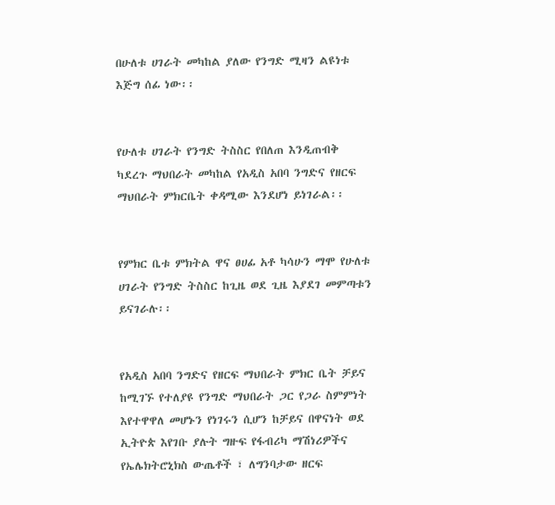በሁለቱ ሀገራት መካከል ያለው የንግድ ሚዛን ልዩነቱ እጅግ ሰፊ ነው፡፡


የሁለቱ ሀገራት የንግድ ትስስር የበለጠ እንዲጠብቅ ካደረጉ ማህበራት መካከል የአዲስ አበባ ንግድና የዘርፍ ማህበራት ምክርቤት ቀዳሚው እንደሆነ ይነገራል፡፡


የምክር ቤቱ ምክትል ዋና ፀሀፊ አቶ ካሳሁን ማሞ የሁለቱ ሀገራት የንግድ ትስስር ከጊዜ ወደ ጊዜ እያደገ መምጣቱን ይናገራሉ፡፡


የአዲስ አበባ ንግድና የዘርፍ ማህበራት ምክር ቤት ቻይና ከሚገኙ የተለያዩ የንግድ ማህበራት ጋር የጋራ ስምምነት እየተዋዋለ መሆኑን የነገሩን ሲሆን ከቻይና በዋናነት ወደ ኢትዮጵ እየገቡ ያሉት ግዙፍ የፋብሪካ ማሽነሪዎችና የኤሌክትሮኒክስ ውጤቶች ፣ ለግንባታው ዘርፍ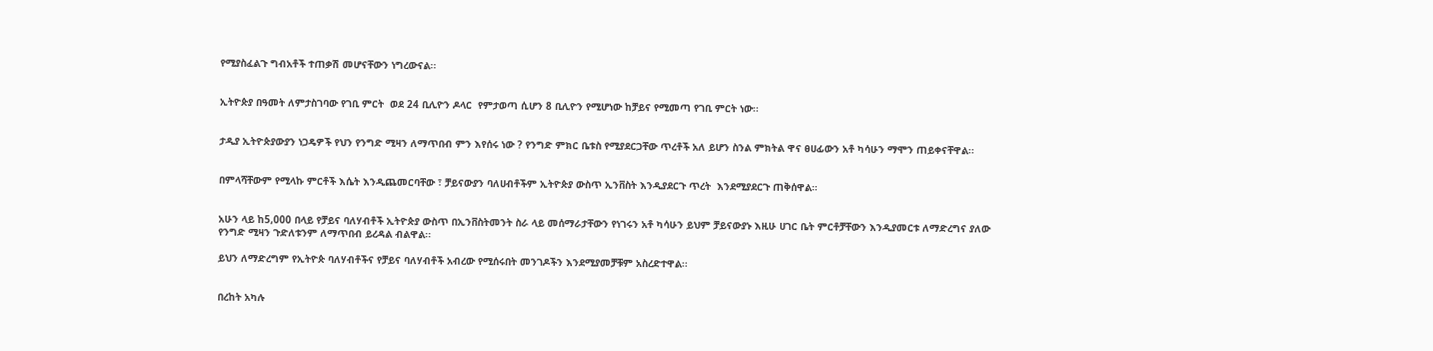የሚያስፈልጉ ግብአቶች ተጠቃሽ መሆናቸውን ነግረውናል፡፡


ኢትዮጵያ በዓመት ለምታስገባው የገቢ ምርት  ወደ 24 ቢሊዮን ዶላር  የምታወጣ ሲሆን 8 ቢሊዮን የሚሆነው ከቻይና የሚመጣ የገቢ ምርት ነው፡፡


ታዲያ ኢትዮጵያውያን ነጋዴዎች የህን የንግድ ሚዛን ለማጥበብ ምን እየሰሩ ነው ? የንግድ ምክር ቤቱስ የሚያደርጋቸው ጥረቶች አለ ይሆን ስንል ምክትል ዋና ፀሀፊውን አቶ ካሳሁን ማሞን ጠይቀናቸዋል፡፡


በምላሻቸውም የሚላኩ ምርቶች እሴት እንዲጨመርባቸው ፣ ቻይናውያን ባለሀብቶችም ኢትዮጵያ ውስጥ ኢንቨስት እንዲያደርጉ ጥረት  እንደሚያደርጉ ጠቅሰዋል።


አሁን ላይ ከ5,000 በላይ የቻይና ባለሃብቶች ኢትዮጵያ ውስጥ በኢንቨስትመንት ስራ ላይ መሰማራታቸውን የነገሩን አቶ ካሳሁን ይህም ቻይናውያኑ እዚሁ ሀገር ቤት ምርቶቻቸውን እንዲያመርቱ ለማድረግና ያለው የንግድ ሚዛን ጉድለቱንም ለማጥበብ ይረዳል ብልዋል፡፡

ይህን ለማድረግም የኢትዮጵ ባለሃብቶችና የቻይና ባለሃብቶች አብረው የሚሰሩበት መንገዶችን እንደሚያመቻቹም አስረድተዋል፡፡


በረከት አካሉ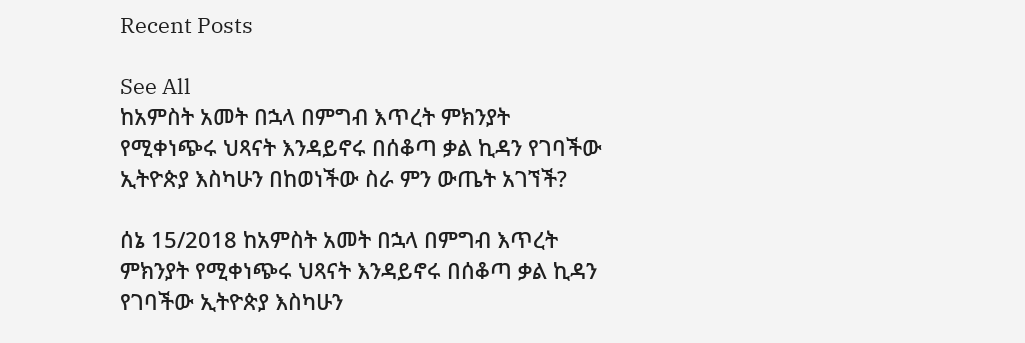Recent Posts

See All
ከአምስት አመት በኋላ በምግብ እጥረት ምክንያት የሚቀነጭሩ ህጻናት እንዳይኖሩ በሰቆጣ ቃል ኪዳን የገባችው ኢትዮጵያ እስካሁን በከወነችው ስራ ምን ውጤት አገኘች?

ሰኔ 15/2018 ከአምስት አመት በኋላ በምግብ እጥረት ምክንያት የሚቀነጭሩ ህጻናት እንዳይኖሩ በሰቆጣ ቃል ኪዳን የገባችው ኢትዮጵያ እስካሁን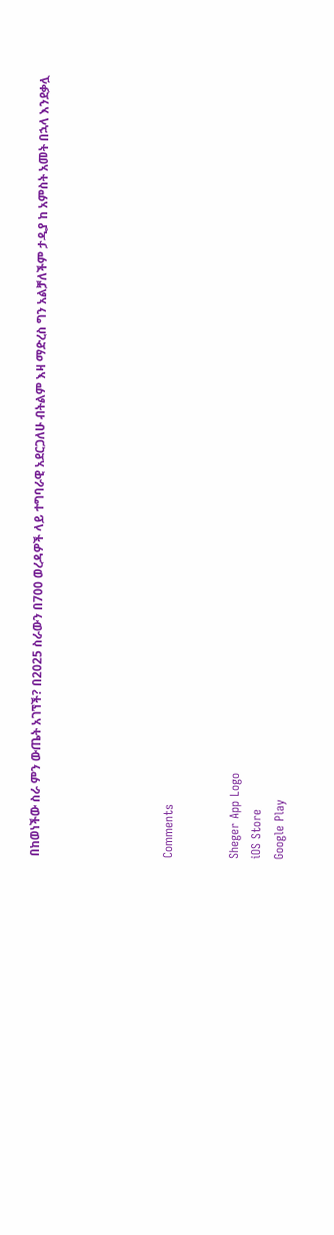በከወነችው ስራ ምን ውጤት አገኘች? በ2025 ስራውን በ700 ወረዳዎች ላይ ተግባራዊ አደርጋለሁ ብትልም እዛ ማድረስ ግን አልቻለችም ታዲያ ከ አምስት አመት በኋላ እንደቃሏ





Comments


Sheger App Logo
iOS Store
Google Play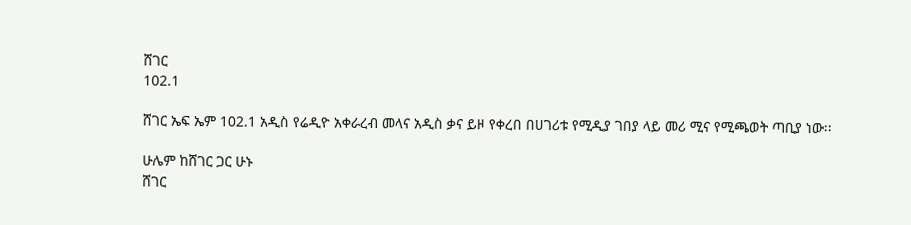ሸገር
102.1

ሸገር ኤፍ ኤም 102.1 አዲስ የሬዲዮ አቀራረብ መላና አዲስ ቃና ይዞ የቀረበ በሀገሪቱ የሚዲያ ገበያ ላይ መሪ ሚና የሚጫወት ጣቢያ ነው፡፡

ሁሌም ከሸገር ጋር ሁኑ
ሸገር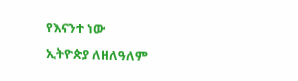የእናንተ ነው
ኢትዮጵያ ለዘለዓለም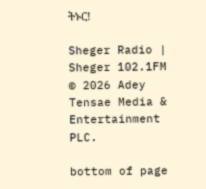ትኑር!

Sheger Radio | Sheger 102.1FM  © 2026 Adey Tensae Media & Entertainment PLC.

bottom of page